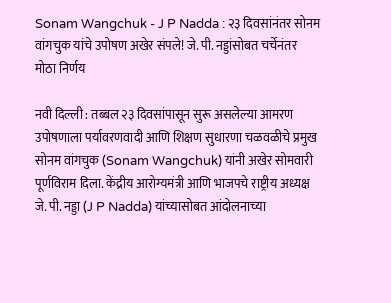Sonam Wangchuk - J P Nadda : २३ दिवसांनंतर सोनम वांगचुक यांचे उपोषण अखेर संपले! जे. पी. नड्डांसोबत चर्चेनंतर मोठा निर्णय

नवी दिल्ली : तब्बल २३ दिवसांपासून सुरू असलेल्या आमरण उपोषणाला पर्यावरणवादी आणि शिक्षण सुधारणा चळवळीचे प्रमुख सोनम वांगचुक (Sonam Wangchuk) यांनी अखेर सोमवारी पूर्णविराम दिला. केंद्रीय आरोग्यमंत्री आणि भाजपचे राष्ट्रीय अध्यक्ष जे. पी. नड्डा (J P Nadda) यांच्यासोबत आंदोलनाच्या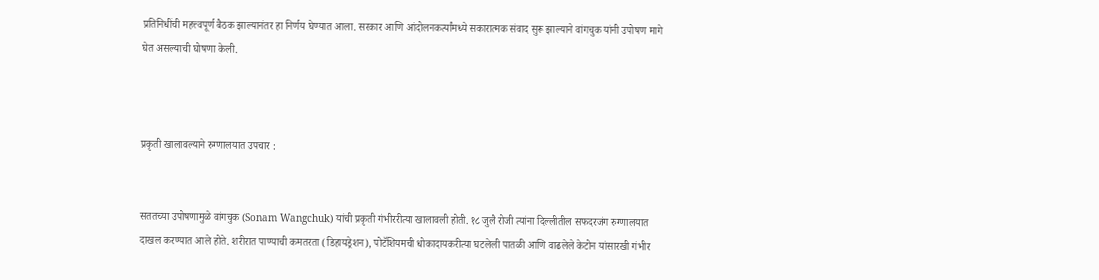प्रतिनिधींची महत्त्वपूर्ण बैठक झाल्यानंतर हा निर्णय घेण्यात आला. सरकार आणि आंदोलनकर्त्यांमध्ये सकारात्मक संवाद सुरू झाल्याने वांगचुक यांनी उपोषण मागे घेत असल्याची घोषणा केली.



प्रकृती खालावल्याने रुग्णालयात उपचार :


सततच्या उपोषणामुळे वांगचुक (Sonam Wangchuk) यांची प्रकृती गंभीररीत्या खालावली होती. १८ जुलै रोजी त्यांना दिल्लीतील सफदरजंग रुग्णालयात दाखल करण्यात आले होते. शरीरात पाण्याची कमतरता (डिहायड्रेशन), पोटॅशियमची धोकादायकरीत्या घटलेली पातळी आणि वाढलेले केटोन यांसारखी गंभीर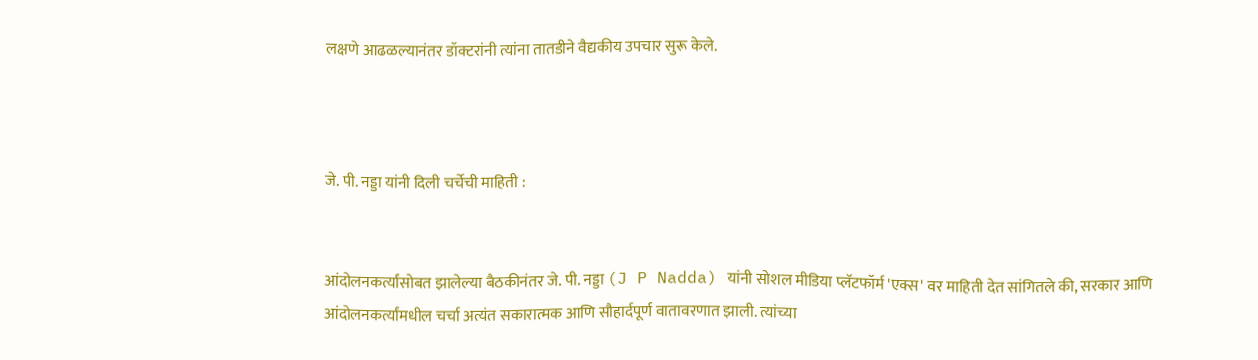लक्षणे आढळल्यानंतर डॉक्टरांनी त्यांना तातडीने वैद्यकीय उपचार सुरू केले.



जे. पी. नड्डा यांनी दिली चर्चेची माहिती :


आंदोलनकर्त्यांसोबत झालेल्या बैठकीनंतर जे. पी. नड्डा (J P Nadda) यांनी सोशल मीडिया प्लॅटफॉर्म 'एक्स' वर माहिती देत सांगितले की, सरकार आणि आंदोलनकर्त्यांमधील चर्चा अत्यंत सकारात्मक आणि सौहार्दपूर्ण वातावरणात झाली. त्यांच्या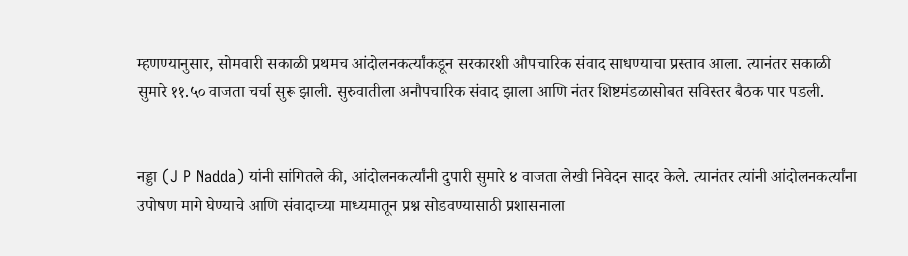म्हणण्यानुसार, सोमवारी सकाळी प्रथमच आंदोलनकर्त्यांकडून सरकारशी औपचारिक संवाद साधण्याचा प्रस्ताव आला. त्यानंतर सकाळी सुमारे ११.५० वाजता चर्चा सुरू झाली. सुरुवातीला अनौपचारिक संवाद झाला आणि नंतर शिष्टमंडळासोबत सविस्तर बैठक पार पडली.


नड्डा (J P Nadda) यांनी सांगितले की, आंदोलनकर्त्यांनी दुपारी सुमारे ४ वाजता लेखी निवेदन सादर केले. त्यानंतर त्यांनी आंदोलनकर्त्यांना उपोषण मागे घेण्याचे आणि संवादाच्या माध्यमातून प्रश्न सोडवण्यासाठी प्रशासनाला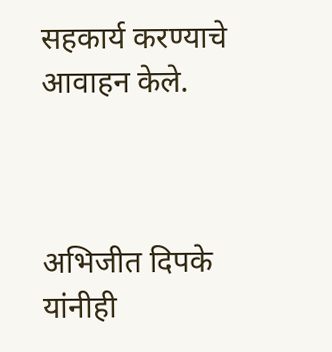सहकार्य करण्याचे आवाहन केले.



अभिजीत दिपके यांनीही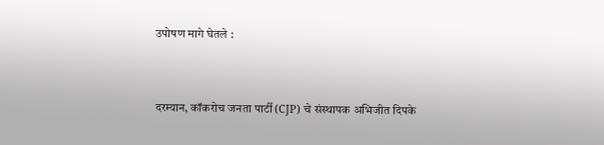उपोषण मागे घेतले :


दरम्यान, कॉकरोच जनता पार्टी (CJP) चे संस्थापक अभिजीत दिपके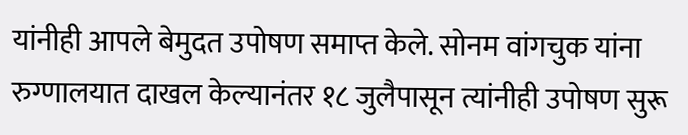यांनीही आपले बेमुदत उपोषण समाप्त केले. सोनम वांगचुक यांना रुग्णालयात दाखल केल्यानंतर १८ जुलैपासून त्यांनीही उपोषण सुरू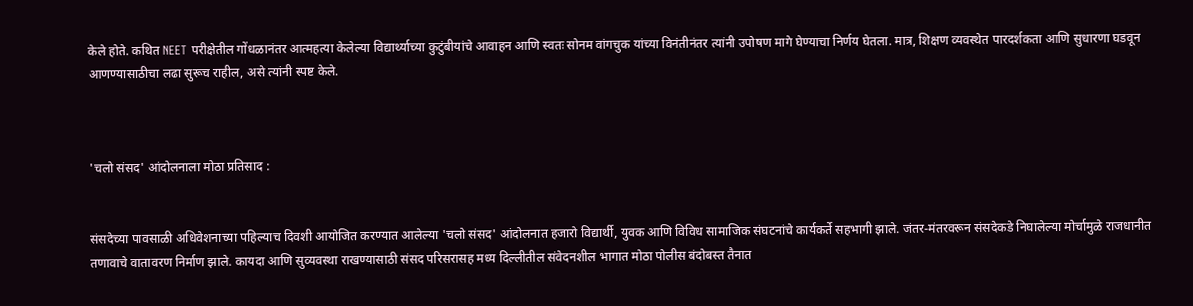केले होते. कथित NEET परीक्षेतील गोंधळानंतर आत्महत्या केलेल्या विद्यार्थ्याच्या कुटुंबीयांचे आवाहन आणि स्वतः सोनम वांगचुक यांच्या विनंतीनंतर त्यांनी उपोषण मागे घेण्याचा निर्णय घेतला. मात्र, शिक्षण व्यवस्थेत पारदर्शकता आणि सुधारणा घडवून आणण्यासाठीचा लढा सुरूच राहील, असे त्यांनी स्पष्ट केले.



'चलो संसद' आंदोलनाला मोठा प्रतिसाद :


संसदेच्या पावसाळी अधिवेशनाच्या पहिल्याच दिवशी आयोजित करण्यात आलेल्या 'चलो संसद' आंदोलनात हजारो विद्यार्थी, युवक आणि विविध सामाजिक संघटनांचे कार्यकर्ते सहभागी झाले. जंतर-मंतरवरून संसदेकडे निघालेल्या मोर्चामुळे राजधानीत तणावाचे वातावरण निर्माण झाले. कायदा आणि सुव्यवस्था राखण्यासाठी संसद परिसरासह मध्य दिल्लीतील संवेदनशील भागात मोठा पोलीस बंदोबस्त तैनात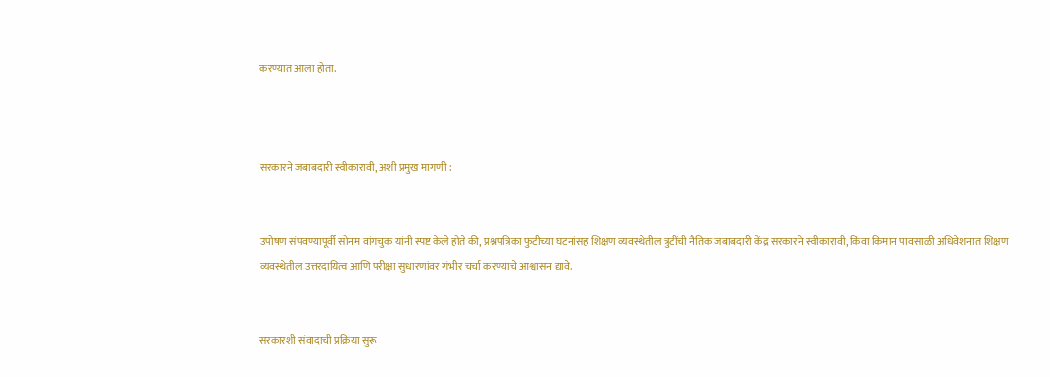करण्यात आला होता.



सरकारने जबाबदारी स्वीकारावी, अशी प्रमुख मागणी :


उपोषण संपवण्यापूर्वी सोनम वांगचुक यांनी स्पष्ट केले होते की, प्रश्नपत्रिका फुटीच्या घटनांसह शिक्षण व्यवस्थेतील त्रुटींची नैतिक जबाबदारी केंद्र सरकारने स्वीकारावी, किंवा किमान पावसाळी अधिवेशनात शिक्षण व्यवस्थेतील उत्तरदायित्व आणि परीक्षा सुधारणांवर गंभीर चर्चा करण्याचे आश्वासन द्यावे.


सरकारशी संवादाची प्रक्रिया सुरू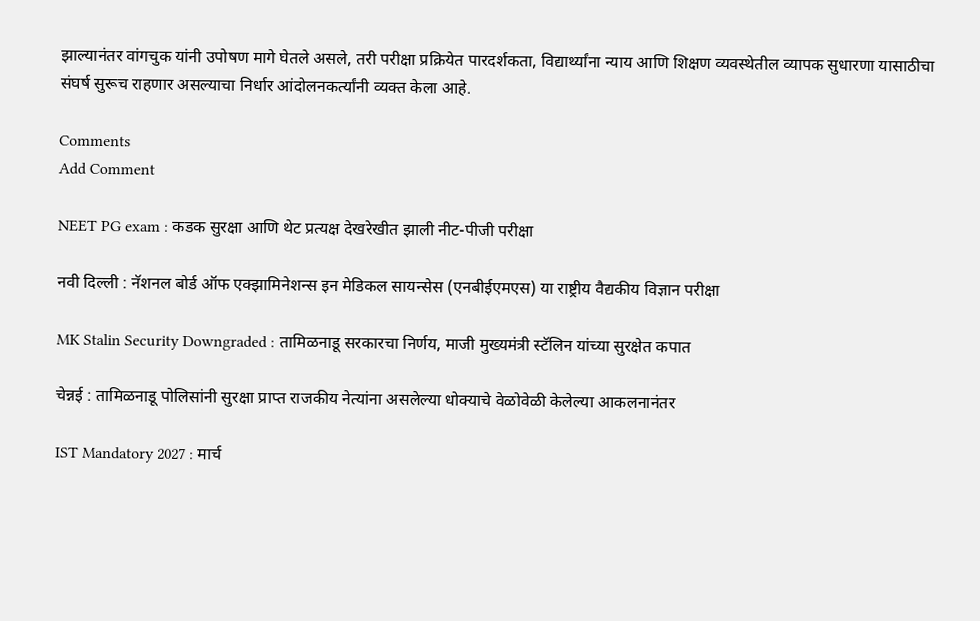झाल्यानंतर वांगचुक यांनी उपोषण मागे घेतले असले, तरी परीक्षा प्रक्रियेत पारदर्शकता, विद्यार्थ्यांना न्याय आणि शिक्षण व्यवस्थेतील व्यापक सुधारणा यासाठीचा संघर्ष सुरूच राहणार असल्याचा निर्धार आंदोलनकर्त्यांनी व्यक्त केला आहे.

Comments
Add Comment

NEET PG exam : कडक सुरक्षा आणि थेट प्रत्यक्ष देखरेखीत झाली नीट-पीजी परीक्षा

नवी दिल्ली : नॅशनल बोर्ड ऑफ एक्झामिनेशन्स इन मेडिकल सायन्सेस (एनबीईएमएस) या राष्ट्रीय वैद्यकीय विज्ञान परीक्षा

MK Stalin Security Downgraded : तामिळनाडू सरकारचा निर्णय, माजी मुख्यमंत्री स्टॅलिन यांच्या सुरक्षेत कपात

चेन्नई : तामिळनाडू पोलिसांनी सुरक्षा प्राप्त राजकीय नेत्यांना असलेल्या धोक्याचे वेळोवेळी केलेल्या आकलनानंतर

IST Mandatory 2027 : मार्च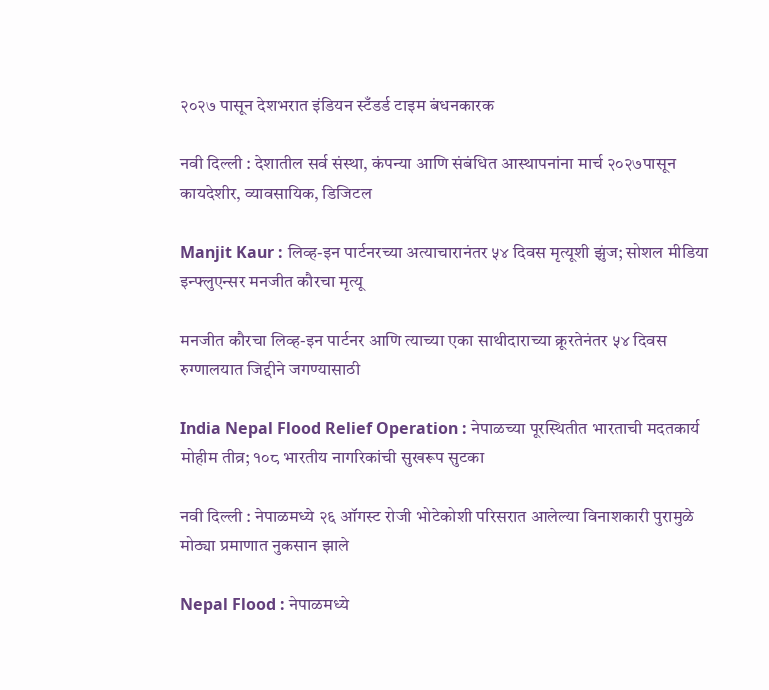२०२७ पासून देशभरात इंडियन स्टँडर्ड टाइम बंधनकारक

नवी दिल्ली : देशातील सर्व संस्था, कंपन्या आणि संबंधित आस्थापनांना मार्च २०२७पासून कायदेशीर, व्यावसायिक, डिजिटल

Manjit Kaur : लिव्ह-इन पार्टनरच्या अत्याचारानंतर ५४ दिवस मृत्यूशी झुंज; सोशल मीडिया इन्फ्लुएन्सर मनजीत कौरचा मृत्यू

मनजीत कौरचा लिव्ह-इन पार्टनर आणि त्याच्या एका साथीदाराच्या क्रूरतेनंतर ५४ दिवस रुग्णालयात जिद्दीने जगण्यासाठी

India Nepal Flood Relief Operation : नेपाळच्या पूरस्थितीत भारताची मदतकार्य मोहीम तीव्र; १०८ भारतीय नागरिकांची सुखरूप सुटका

नवी दिल्ली : नेपाळमध्ये २६ ऑगस्ट रोजी भोटेकोशी परिसरात आलेल्या विनाशकारी पुरामुळे मोठ्या प्रमाणात नुकसान झाले

Nepal Flood : नेपाळमध्ये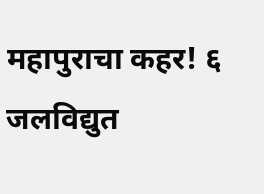महापुराचा कहर! ६ जलविद्युत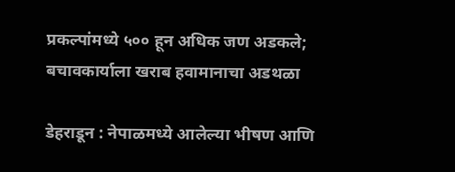प्रकल्पांमध्ये ५०० हून अधिक जण अडकले; बचावकार्याला खराब हवामानाचा अडथळा

डेहराडून : नेपाळमध्ये आलेल्या भीषण आणि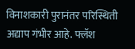विनाशकारी पुरानंतर परिस्थिती अद्याप गंभीर आहे. फ्लॅश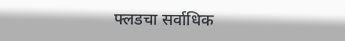फ्लडचा सर्वाधिक